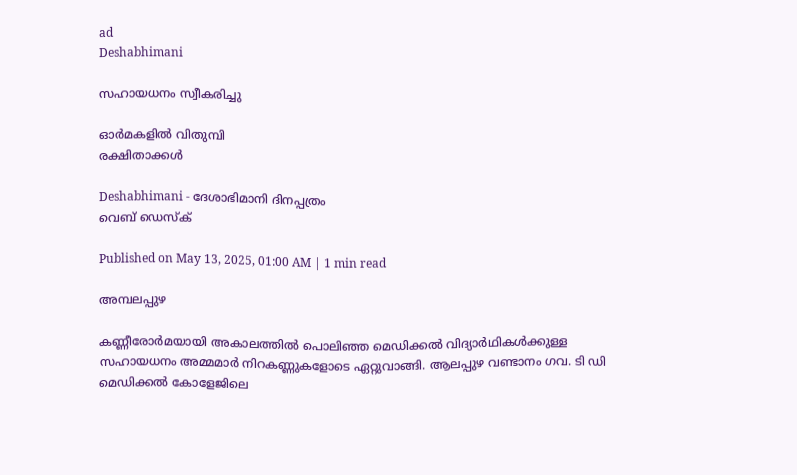ad
Deshabhimani

സഹായധനം സ്വീകരിച്ചു

ഓർമകളിൽ വിതുമ്പി
രക്ഷിതാക്കൾ

Deshabhimani - ദേശാഭിമാനി ദിനപ്പത്രം
വെബ് ഡെസ്ക്

Published on May 13, 2025, 01:00 AM | 1 min read

അമ്പലപ്പുഴ

കണ്ണീരോർമയായി അകാലത്തിൽ പൊലിഞ്ഞ മെഡിക്കൽ വിദ്യാർഥികൾക്കുള്ള സഹായധനം അമ്മമാർ നിറകണ്ണുകളോടെ ഏറ്റുവാങ്ങി. ആലപ്പുഴ വണ്ടാനം ഗവ. ടി ഡി മെഡിക്കൽ കോളേജിലെ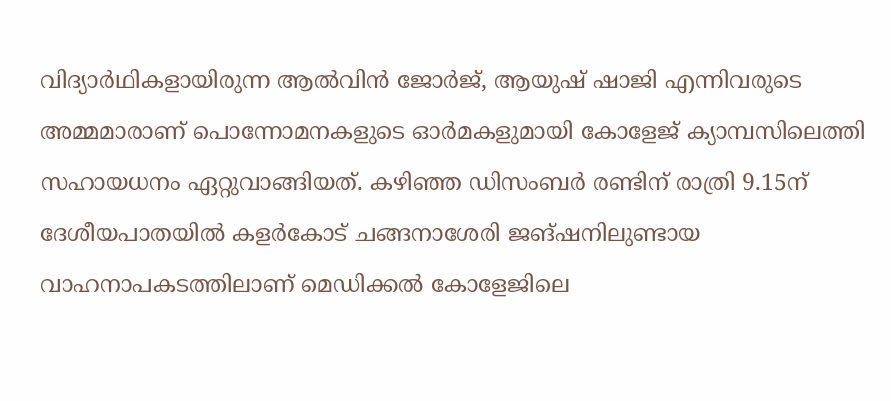വിദ്യാർഥികളായിരുന്ന ആൽവിൻ ജോർജ്, ആയുഷ് ഷാജി എന്നിവരുടെ അമ്മമാരാണ് പൊന്നോമനകളുടെ ഓർമകളുമായി കോളേജ് ക്യാമ്പസിലെത്തി സഹായധനം ഏറ്റുവാങ്ങിയത്. കഴിഞ്ഞ ഡിസംബർ രണ്ടിന്‌ രാത്രി 9.15ന് ദേശീയപാതയിൽ കളർകോട് ചങ്ങനാശേരി ജങ്ഷനിലുണ്ടായ വാഹനാപകടത്തിലാണ് മെഡിക്കൽ കോളേജിലെ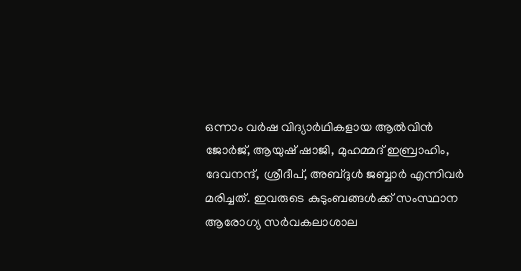ഒന്നാം വർഷ വിദ്യാർഥികളായ ആൽവിൻ ജോർജ്, ആയുഷ് ഷാജി, മുഹമ്മദ് ഇബ്രാഹിം, ദേവനന്ദ്, ശ്രീദീപ്, അബ്ദുൾ ജബ്ബാർ എന്നിവർ മരിച്ചത്‌. ഇവരുടെ കുടുംബങ്ങൾക്ക്‌ സംസ്ഥാന ആരോഗ്യ സർവകലാശാല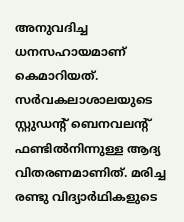അനുവദിച്ച ധനസഹായമാണ് കെമാറിയത്. സർവകലാശാലയുടെ സ്റ്റുഡന്റ്‌ ബെനവലന്റ്‌ ഫണ്ടിൽനിന്നുള്ള ആദ്യ വിതരണമാണിത്‌. മരിച്ച രണ്ടു വിദ്യാർഥികളുടെ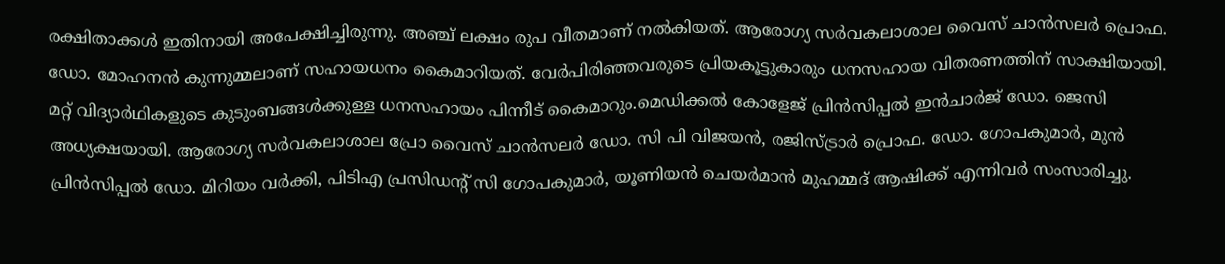രക്ഷിതാക്കൾ ഇതിനായി അപേക്ഷിച്ചിരുന്നു. അഞ്ച് ലക്ഷം രുപ വീതമാണ് നൽകിയത്. ആരോഗ്യ സർവകലാശാല വൈസ് ചാൻസലർ പ്രൊഫ. ഡോ. മോഹനൻ കുന്നുമ്മലാണ്‌ സഹായധനം കൈമാറിയത്‌. വേർപിരിഞ്ഞവരുടെ പ്രിയകൂട്ടുകാരും ധനസഹായ വിതരണത്തിന് സാക്ഷിയായി. മറ്റ് വിദ്യാർഥികളുടെ കുടുംബങ്ങൾക്കുള്ള ധനസഹായം പിന്നീട് കൈമാറും.മെഡിക്കൽ കോളേജ് പ്രിൻസിപ്പൽ ഇൻചാർജ് ഡോ. ജെസി അധ്യക്ഷയായി. ആരോഗ്യ സർവകലാശാല പ്രോ വൈസ് ചാൻസലർ ഡോ. സി പി വിജയൻ, രജിസ്ട്രാർ പ്രൊഫ. ഡോ. ഗോപകുമാർ, മുൻ പ്രിൻസിപ്പൽ ഡോ. മിറിയം വർക്കി, പിടിഎ പ്രസിഡന്റ്‌ സി ഗോപകുമാർ, യൂണിയൻ ചെയർമാൻ മുഹമ്മദ് ആഷിക്ക് എന്നിവർ സംസാരിച്ചു.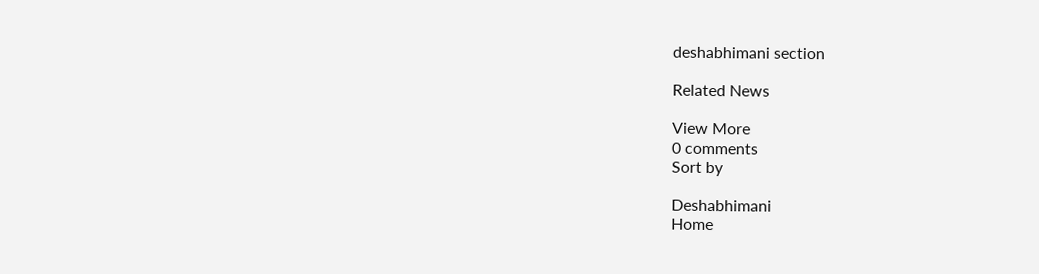deshabhimani section

Related News

View More
0 comments
Sort by

Deshabhimani
Home